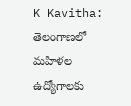K Kavitha: తెలంగాణలో మహిళల ఉద్యోగాలకు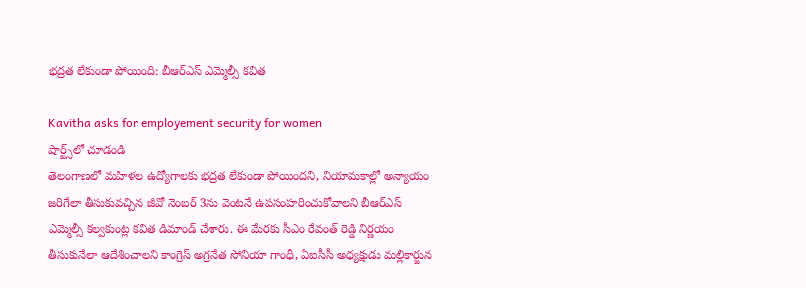భద్రత లేకుండా పోయింది: బీఆర్ఎస్ ఎమ్మెల్సీ కవిత

Kavitha asks for employement security for women
షార్ట్స్‌లో చూడండి
తెలంగాణలో మహిళల ఉద్యోగాలకు భద్రత లేకుండా పోయిందని, నియామకాల్లో అన్యాయం జరిగేలా తీసుకువచ్చిన జీవో నెంబర్ 3ను వెంటనే ఉపసంహరించుకోవాలని బీఆర్ఎస్ ఎమ్మెల్సీ కల్వకుంట్ల కవిత డిమాండ్ చేశారు. ఈ మేరకు సీఎం రేవంత్ రెడ్డి నిర్ణయం తీసుకునేలా ఆదేశించాలని కాంగ్రెస్ అగ్రనేత సోనియా గాంధీ, ఏఐసీసీ అధ్యక్షుడు మల్లికార్జున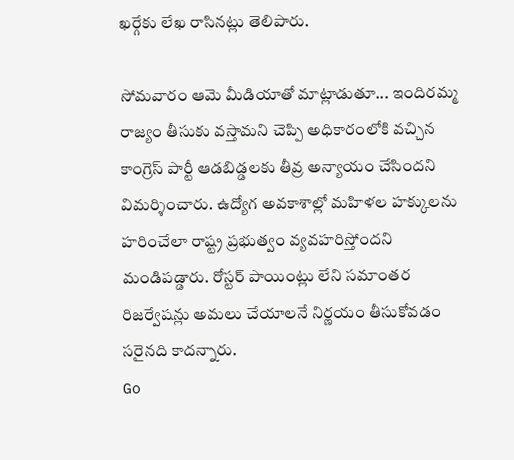ఖర్గేకు లేఖ రాసినట్లు తెలిపారు.

సోమవారం ఆమె మీడియాతో మాట్లాడుతూ... ఇందిరమ్మ రాజ్యం తీసుకు వస్తామని చెప్పి అధికారంలోకి వచ్చిన కాంగ్రెస్ పార్టీ ఆడబిడ్డలకు తీవ్ర అన్యాయం చేసిందని విమర్శించారు. ఉద్యోగ అవకాశాల్లో మహిళల హక్కులను హరించేలా రాష్ట్ర ప్రభుత్వం వ్యవహరిస్తోందని మండిపడ్డారు. రోస్టర్ పాయింట్లు లేని సమాంతర రిజర్వేషన్లు అమలు చేయాలనే నిర్ణయం తీసుకోవడం సరైనది కాదన్నారు.
Go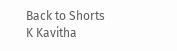Back to Shorts
K Kavitha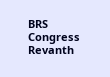BRS
Congress
Revanth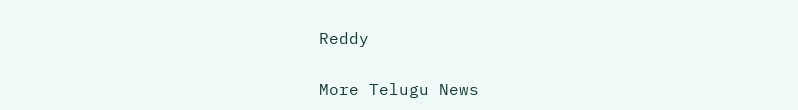Reddy

More Telugu News